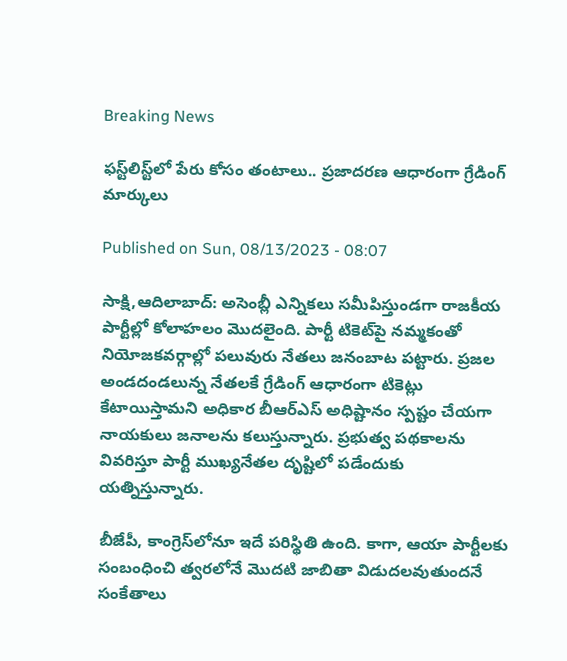Breaking News

ఫస్ట్‌లిస్ట్‌లో పేరు కోసం తంటాలు.. ప్రజాదరణ ఆధారంగా గ్రేడింగ్‌ మార్కులు

Published on Sun, 08/13/2023 - 08:07

సాక్షి,ఆదిలాబాద్‌: అసెంబ్లీ ఎన్నికలు సమీపిస్తుండగా రాజకీయ పార్టీల్లో కోలాహలం మొదలైంది. పార్టీ టికెట్‌పై నమ్మకంతో నియోజకవర్గాల్లో పలువురు నేతలు జనంబాట పట్టారు. ప్రజల అండదండలున్న నేతలకే గ్రేడింగ్‌ ఆధారంగా టికెట్లు కేటాయిస్తామని అధికార బీఆర్‌ఎస్‌ అధిష్టానం స్పష్టం చేయగా నాయకులు జనాలను కలుస్తున్నారు. ప్రభుత్వ పథకాలను వివరిస్తూ పార్టీ ముఖ్యనేతల దృష్టిలో పడేందుకు యత్నిస్తున్నారు.

బీజేపీ, కాంగ్రెస్‌లోనూ ఇదే పరిస్థితి ఉంది. కాగా, ఆయా పార్టీలకు సంబంధించి త్వరలోనే మొదటి జాబితా విడుదలవుతుందనే సంకేతాలు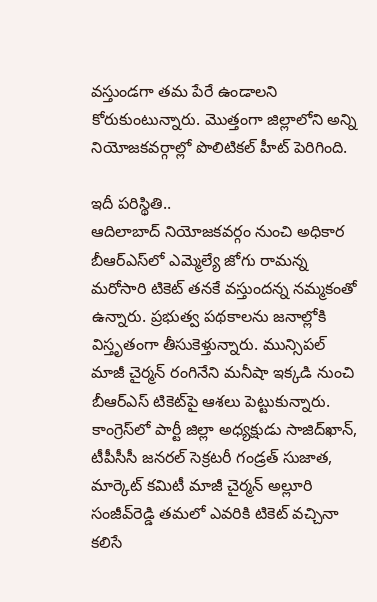వస్తుండగా తమ పేరే ఉండాలని కోరుకుంటున్నారు. మొత్తంగా జిల్లాలోని అన్ని నియోజకవర్గాల్లో పొలిటికల్‌ హీట్‌ పెరిగింది.

ఇదీ పరిస్థితి..
ఆదిలాబాద్‌ నియోజకవర్గం నుంచి అధికార బీఆర్‌ఎస్‌లో ఎమ్మెల్యే జోగు రామన్న మరోసారి టికెట్‌ తనకే వస్తుందన్న నమ్మకంతో ఉన్నారు. ప్రభుత్వ పథకాలను జనాల్లోకి విస్తృతంగా తీసుకెళ్తున్నారు. మున్సిపల్‌ మాజీ చైర్మన్‌ రంగినేని మనీషా ఇక్కడి నుంచి బీఆర్‌ఎస్‌ టికెట్‌పై ఆశలు పెట్టుకున్నారు. కాంగ్రెస్‌లో పార్టీ జిల్లా అధ్యక్షుడు సాజిద్‌ఖాన్, టీపీసీసీ జనరల్‌ సెక్రటరీ గండ్రత్‌ సుజాత, మార్కెట్‌ కమిటీ మాజీ చైర్మన్‌ అల్లూరి సంజీవ్‌రెడ్డి తమలో ఎవరికి టికెట్‌ వచ్చినా కలిసే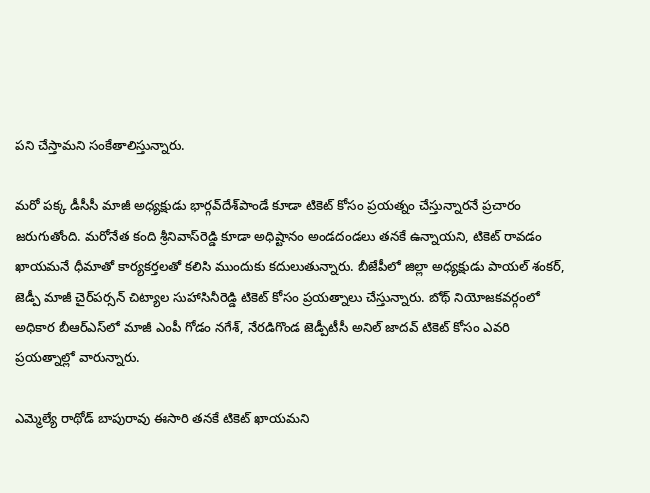పని చేస్తామని సంకేతాలిస్తున్నారు.

మరో పక్క డీసీసీ మాజీ అధ్యక్షుడు భార్గవ్‌దేశ్‌పాండే కూడా టికెట్‌ కోసం ప్రయత్నం చేస్తున్నారనే ప్రచారం జరుగుతోంది. మరోనేత కంది శ్రీనివాస్‌రెడ్డి కూడా అధిష్టానం అండదండలు తనకే ఉన్నాయని, టికెట్‌ రావడం ఖాయమనే ధీమాతో కార్యకర్తలతో కలిసి ముందుకు కదులుతున్నారు. బీజేపీలో జిల్లా అధ్యక్షుడు పాయల్‌ శంకర్, జెడ్పీ మాజీ చైర్‌పర్సన్‌ చిట్యాల సుహాసినీరెడ్డి టికెట్‌ కోసం ప్రయత్నాలు చేస్తున్నారు. బోథ్‌ నియోజకవర్గంలో అధికార బీఆర్‌ఎస్‌లో మాజీ ఎంపీ గోడం నగేశ్, నేరడిగొండ జెడ్పీటీసీ అనిల్‌ జాదవ్‌ టికెట్‌ కోసం ఎవరి ప్రయత్నాల్లో వారున్నారు.

ఎమ్మెల్యే రాథోడ్‌ బాపురావు ఈసారి తనకే టికెట్‌ ఖాయమని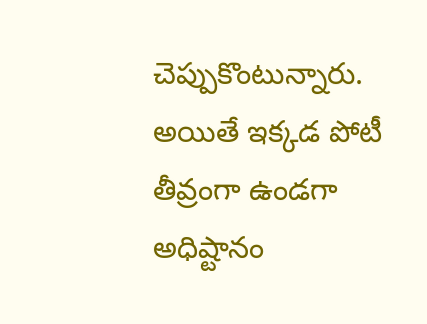చెప్పుకొంటున్నారు. అయితే ఇక్కడ పోటీ తీవ్రంగా ఉండగా అధిష్టానం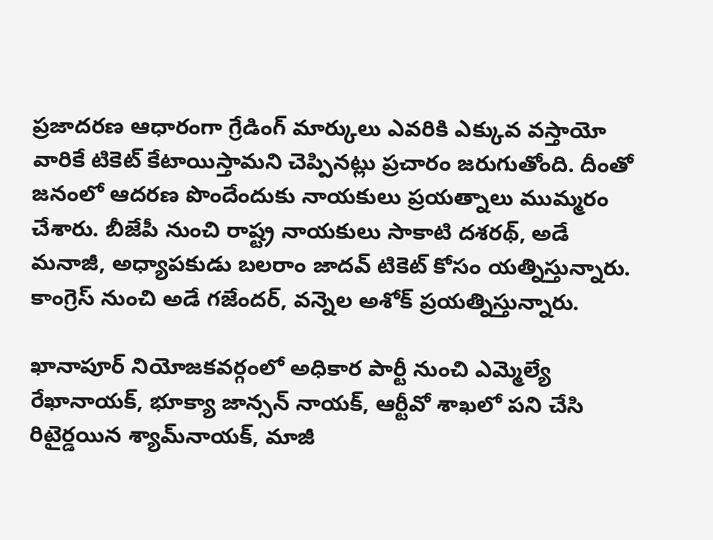ప్రజాదరణ ఆధారంగా గ్రేడింగ్‌ మార్కులు ఎవరికి ఎక్కువ వస్తాయో వారికే టికెట్‌ కేటాయిస్తామని చెప్పినట్లు ప్రచారం జరుగుతోంది. దీంతో జనంలో ఆదరణ పొందేందుకు నాయకులు ప్రయత్నాలు ముమ్మరం చేశారు. బీజేపీ నుంచి రాష్ట్ర నాయకులు సాకాటి దశరథ్, అడే మనాజీ, అధ్యాపకుడు బలరాం జాదవ్‌ టికెట్‌ కోసం యత్నిస్తున్నారు. కాంగ్రెస్‌ నుంచి అడే గజేందర్, వన్నెల అశోక్‌ ప్రయత్నిస్తున్నారు.

ఖానాపూర్‌ నియోజకవర్గంలో అధికార పార్టీ నుంచి ఎమ్మెల్యే రేఖానాయక్, భూక్యా జాన్సన్‌ నాయక్, ఆర్టీవో శాఖలో పని చేసి రిటైర్డయిన శ్యామ్‌నాయక్, మాజీ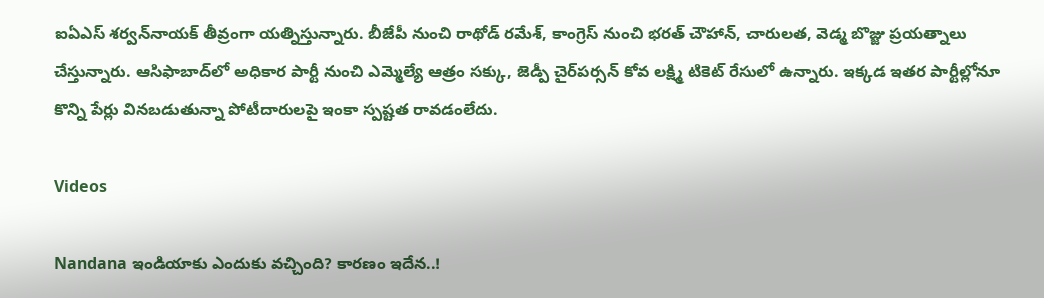ఐఏఎస్‌ శర్వన్‌నాయక్‌ తీవ్రంగా యత్నిస్తున్నారు. బీజేపీ నుంచి రాథోడ్‌ రమేశ్, కాంగ్రెస్‌ నుంచి భరత్‌ చౌహాన్, చారులత, వెడ్మ బొజ్జు ప్రయత్నాలు చేస్తున్నారు. ఆసిఫాబాద్‌లో అధికార పార్టీ నుంచి ఎమ్మెల్యే ఆత్రం సక్కు, జెడ్పీ చైర్‌పర్సన్‌ కోవ లక్ష్మి టికెట్‌ రేసులో ఉన్నారు. ఇక్కడ ఇతర పార్టీల్లోనూ కొన్ని పేర్లు వినబడుతున్నా పోటీదారులపై ఇంకా స్పష్టత రావడంలేదు.

Videos

Nandana ఇండియాకు ఎందుకు వచ్చింది? కారణం ఇదేన..!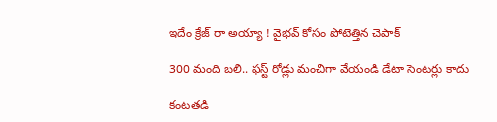ఇదేం క్రేజ్ రా అయ్యా ! వైభవ్ కోసం పోటెత్తిన చెపాక్

300 మంది బలి.. ఫస్ట్ రోడ్లు మంచిగా వేయండి డేటా సెంటర్లు కాదు

కంటతడి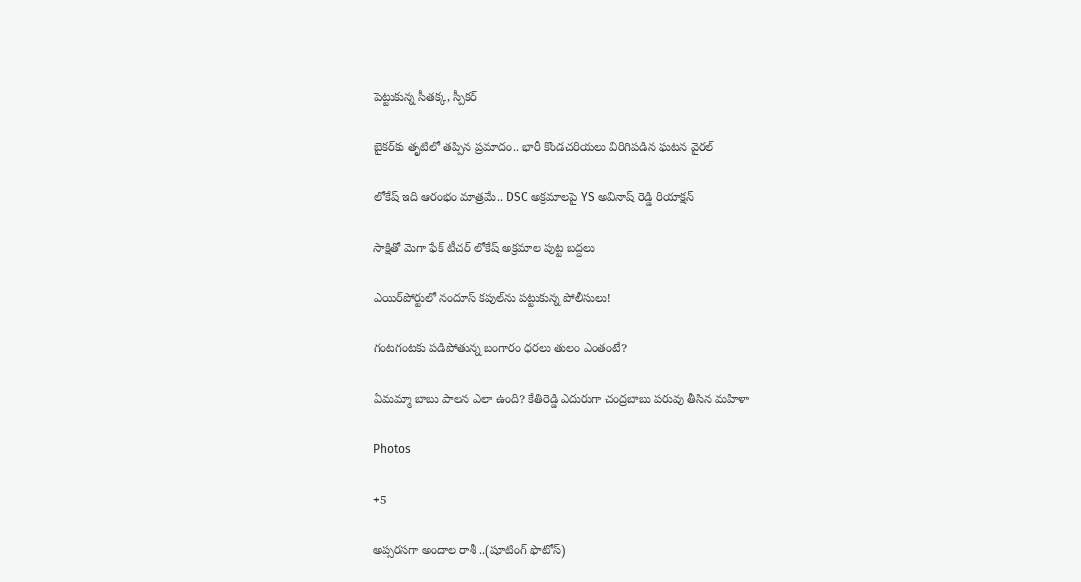పెట్టుకున్న సీతక్క, స్పీకర్

బైకర్‌కు తృటిలో తప్పిన ప్రమాదం.. భారీ కొండచరియలు విరిగిపడిన ఘటన వైరల్

లోకేష్ ఇది ఆరంభం మాత్రమే.. DSC అక్రమాలపై YS అవినాష్ రెడ్డి రియాక్షన్

సాక్షితో మెగా ఫేక్ టీచర్ లోకేష్ అక్రమాల పుట్ట బద్దలు

ఎయిర్‌పోర్టులో నందూస్ కపుల్‌ను పట్టుకున్న పోలీసులు!

గంటగంటకు పడిపోతున్న బంగారం ధరలు తులం ఎంతంటే?

ఏమమ్మా బాబు పాలన ఎలా ఉంది? కేతిరెడ్డి ఎదురుగా చంద్రబాబు పరువు తీసిన మహిళా

Photos

+5

అప్సరసగా అందాల రాశీ ..(షూటింగ్‌ ఫొటోస్‌)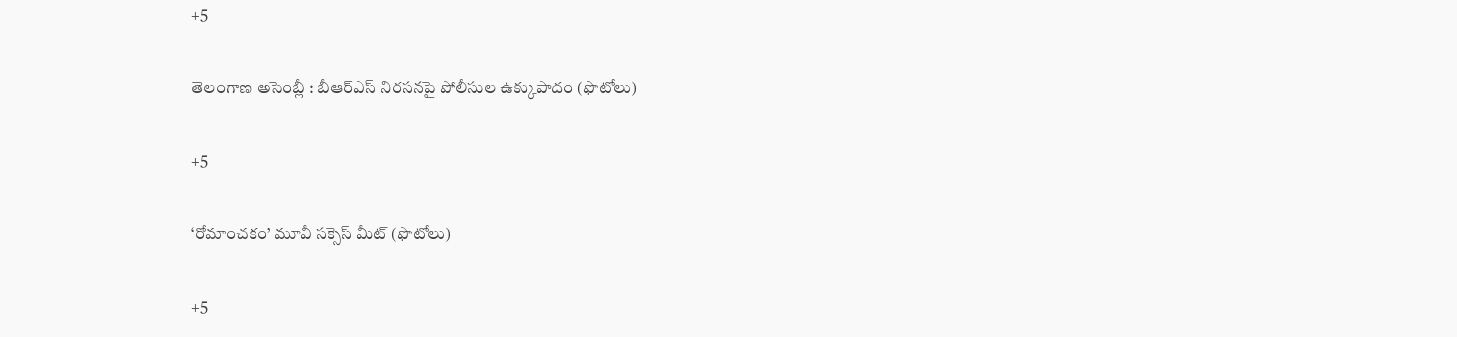+5

తెలంగాణ అసెం‍బ్లీ : బీఆర్‌ఎస్‌ నిరసనపై పోలీసుల ఉక్కుపాదం (ఫొటోలు)

+5

‘రోమాంచకం’ మూవీ సక్సెస్ మీట్ (ఫొటోలు)

+5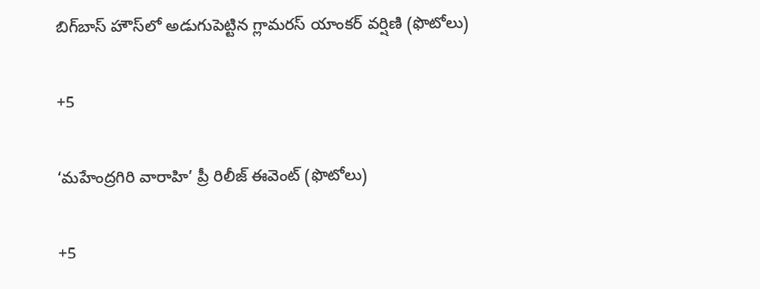బిగ్‌బాస్ హౌస్‌లో అడుగుపెట్టిన గ్లామరస్ యాంకర్ వర్షిణి (ఫొటోలు)

+5

‘మహేంద్రగిరి వారాహి’ ప్రీ రిలీజ్‌ ఈవెంట్‌ (ఫొటోలు)

+5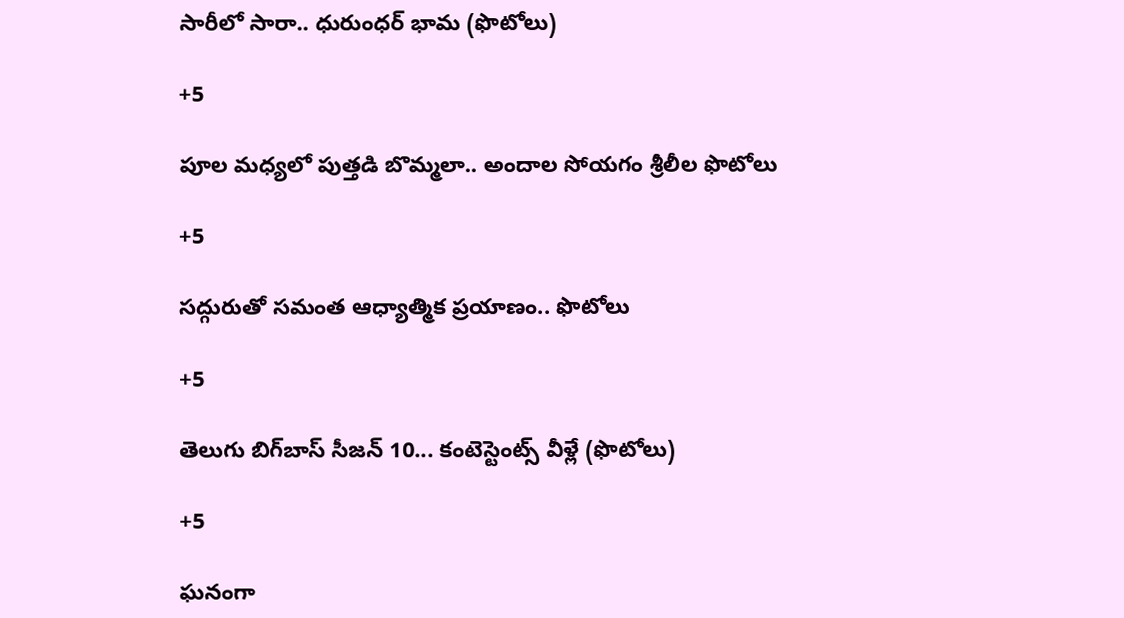సారీలో సారా.. ధురుంధర్‌ భామ (ఫొటోలు)

+5

పూల మధ్యలో పుత్తడి బొమ్మలా.. అందాల సోయగం శ్రీలీల ఫొటోలు

+5

సద్గురుతో సమంత ఆధ్యాత్మిక ప్రయాణం.. ఫొటోలు

+5

తెలుగు బిగ్‌బాస్‌ సీజన్‌ 10... కంటెస్టెంట్స్‌ వీళ్లే (ఫొటోలు)

+5

ఘనంగా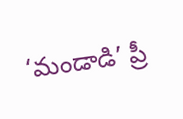‘మండాడి’ ప్రీ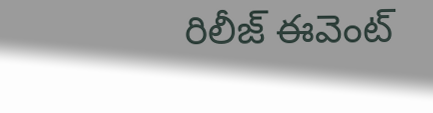రిలీజ్ ఈవెంట్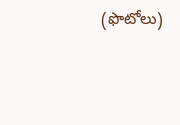(ఫొటోలు)